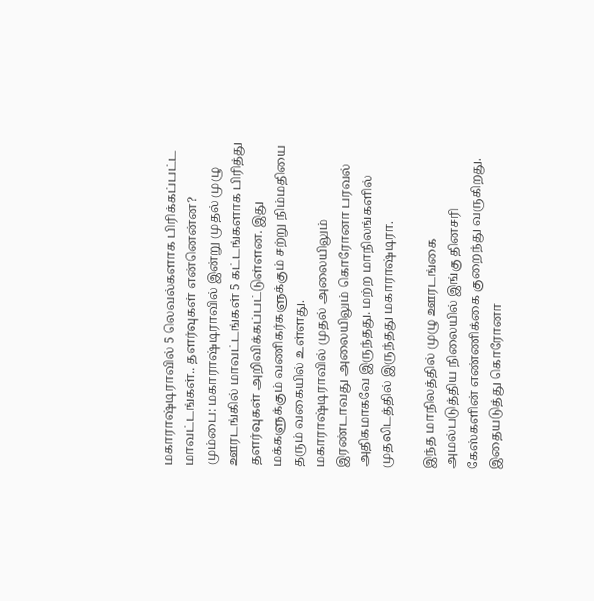மகாராஷ்டிராவில் 5 லெவல்களாக பிரிக்கப்பட்ட மாவட்டங்கள்.. தளர்வுகள் என்னென்ன?
மும்பை: மகாராஷ்டிராவில் இன்று முதல் முழு ஊரடங்கில் மாவட்டங்கள் 5 கட்டங்களாக பிரித்து தளர்வுகள் அறிவிக்கப்பட்டுள்ளன. இது மக்களுக்கும் வணிகர்களுக்கும் சற்று நிம்மதியை தரும் வகையில் உள்ளது.
மகாராஷ்டிராவில் முதல் அலையிலும் இரண்டாவது அலையிலும் கொரோனா பரவல் அதிகமாகவே இருந்தது. மற்ற மாநிலங்களில் முதலிடத்தில் இருந்தது மகாராஷ்டிரா.

இந்த மாநிலத்தில் முழு ஊரடங்கை அமல்படுத்திய நிலையில் இங்கு தினசரி கேஸ்களின் எண்ணிக்கை குறைந்து வருகிறது. இதையடுத்து கொரோனா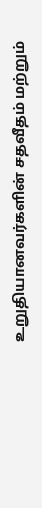உறுதியானவர்களின் சதவீதம் மற்றும்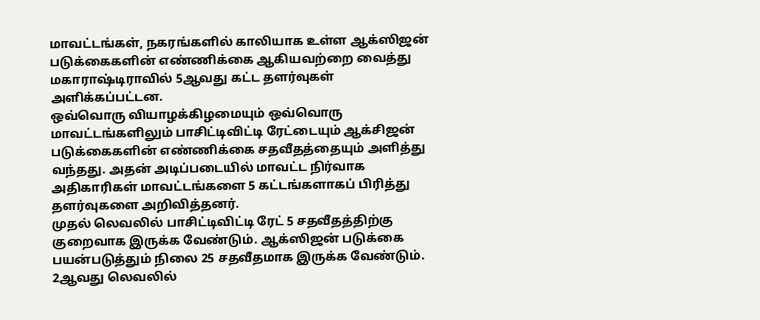மாவட்டங்கள், நகரங்களில் காலியாக உள்ள ஆக்ஸிஜன் படுக்கைகளின் எண்ணிக்கை ஆகியவற்றை வைத்து மகாராஷ்டிராவில் 5ஆவது கட்ட தளர்வுகள் அளிக்கப்பட்டன.
ஒவ்வொரு வியாழக்கிழமையும் ஒவ்வொரு மாவட்டங்களிலும் பாசிட்டிவிட்டி ரேட்டையும் ஆக்சிஜன் படுக்கைகளின் எண்ணிக்கை சதவீதத்தையும் அளித்து வந்தது. அதன் அடிப்படையில் மாவட்ட நிர்வாக அதிகாரிகள் மாவட்டங்களை 5 கட்டங்களாகப் பிரித்து தளர்வுகளை அறிவித்தனர்.
முதல் லெவலில் பாசிட்டிவிட்டி ரேட் 5 சதவீதத்திற்கு குறைவாக இருக்க வேண்டும். ஆக்ஸிஜன் படுக்கை பயன்படுத்தும் நிலை 25 சதவீதமாக இருக்க வேண்டும். 2ஆவது லெவலில்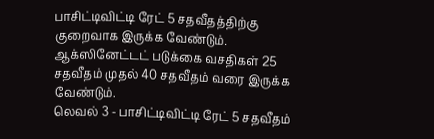பாசிட்டிவிட்டி ரேட் 5 சதவீதத்திற்கு குறைவாக இருக்க வேண்டும். ஆக்ஸினேட்டட் படுக்கை வசதிகள் 25 சதவீதம் முதல் 40 சதவீதம் வரை இருக்க வேண்டும்.
லெவல் 3 - பாசிட்டிவிட்டி ரேட் 5 சதவீதம்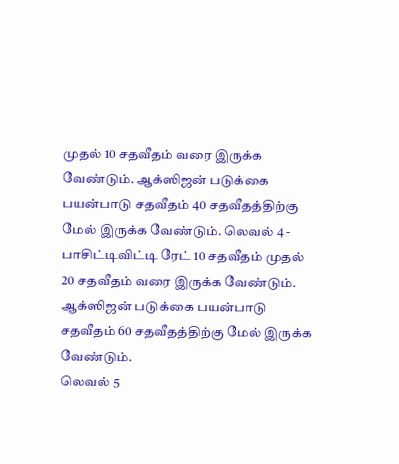முதல் 10 சதவீதம் வரை இருக்க வேண்டும். ஆக்ஸிஜன் படுக்கை பயன்பாடு சதவீதம் 40 சதவீதத்திற்கு மேல் இருக்க வேண்டும். லெவல் 4 - பாசிட்டிவிட்டி ரேட் 10 சதவீதம் முதல் 20 சதவீதம் வரை இருக்க வேண்டும். ஆக்ஸிஜன் படுக்கை பயன்பாடு சதவீதம் 60 சதவீதத்திற்கு மேல் இருக்க வேண்டும்.
லெவல் 5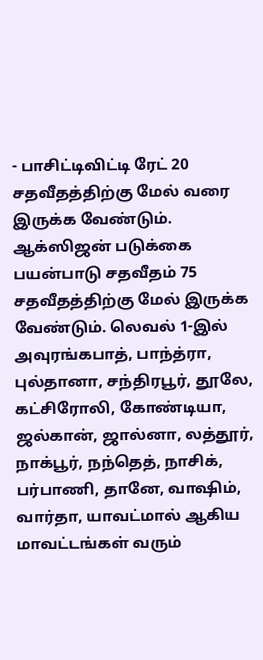- பாசிட்டிவிட்டி ரேட் 20 சதவீதத்திற்கு மேல் வரை இருக்க வேண்டும். ஆக்ஸிஜன் படுக்கை பயன்பாடு சதவீதம் 75 சதவீதத்திற்கு மேல் இருக்க வேண்டும். லெவல் 1-இல் அவுரங்கபாத், பாந்த்ரா, புல்தானா, சந்திரபூர், தூலே, கட்சிரோலி, கோண்டியா, ஜல்கான், ஜால்னா, லத்தூர், நாக்பூர், நந்தெத், நாசிக், பர்பாணி, தானே, வாஷிம், வார்தா, யாவட்மால் ஆகிய மாவட்டங்கள் வரும்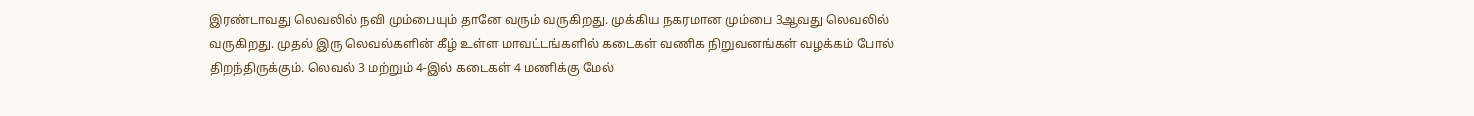இரண்டாவது லெவலில் நவி மும்பையும் தானே வரும் வருகிறது. முக்கிய நகரமான மும்பை 3ஆவது லெவலில் வருகிறது. முதல் இரு லெவல்களின் கீழ் உள்ள மாவட்டங்களில் கடைகள் வணிக நிறுவனங்கள் வழக்கம் போல் திறந்திருக்கும். லெவல் 3 மற்றும் 4-இல் கடைகள் 4 மணிக்கு மேல்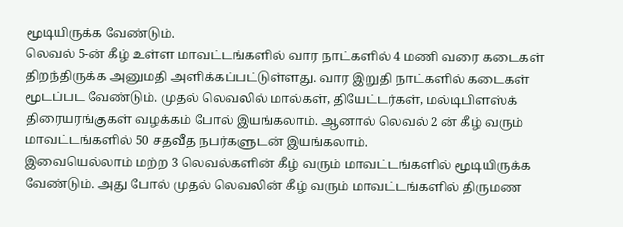மூடியிருக்க வேண்டும்.
லெவல் 5-ன் கீழ் உள்ள மாவட்டங்களில் வார நாட்களில் 4 மணி வரை கடைகள் திறந்திருக்க அனுமதி அளிக்கப்பட்டுள்ளது. வார இறுதி நாட்களில் கடைகள் மூடப்பட வேண்டும். முதல் லெவலில் மால்கள், தியேட்டர்கள், மல்டிபிளஸ்க் திரையரங்குகள் வழக்கம் போல் இயங்கலாம். ஆனால் லெவல் 2 ன் கீழ் வரும் மாவட்டங்களில் 50 சதவீத நபர்களுடன் இயங்கலாம்.
இவையெல்லாம் மற்ற 3 லெவல்களின் கீழ் வரும் மாவட்டங்களில் மூடியிருக்க வேண்டும். அது போல் முதல் லெவலின் கீழ் வரும் மாவட்டங்களில் திருமண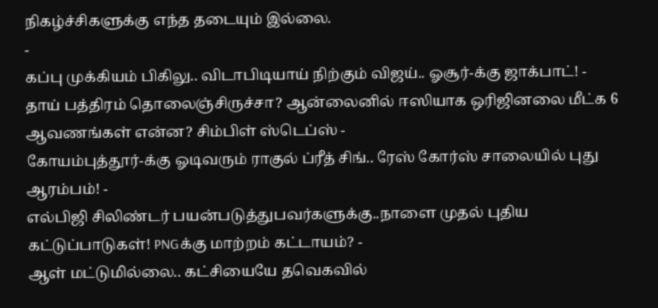நிகழ்ச்சிகளுக்கு எந்த தடையும் இல்லை.
-
கப்பு முக்கியம் பிகிலு.. விடாபிடியாய் நிற்கும் விஜய்.. ஓசூர்-க்கு ஜாக்பாட்! -
தாய் பத்திரம் தொலைஞ்சிருச்சா? ஆன்லைனில் ஈஸியாக ஒரிஜினலை மீட்க 6 ஆவணங்கள் என்ன? சிம்பிள் ஸ்டெப்ஸ் -
கோயம்புத்தூர்-க்கு ஓடிவரும் ராகுல் ப்ரீத் சிங்.. ரேஸ் கோர்ஸ் சாலையில் புது ஆரம்பம்! -
எல்பிஜி சிலிண்டர் பயன்படுத்துபவர்களுக்கு..நாளை முதல் புதிய கட்டுப்பாடுகள்! PNGக்கு மாற்றம் கட்டாயம்? -
ஆள் மட்டுமில்லை.. கட்சியையே தவெகவில்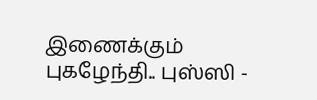இணைக்கும் புகழேந்தி.. புஸ்ஸி -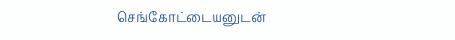செங்கோட்டையனுடன்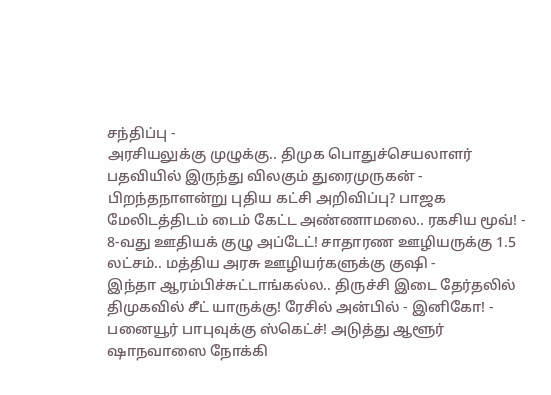சந்திப்பு -
அரசியலுக்கு முழுக்கு.. திமுக பொதுச்செயலாளர் பதவியில் இருந்து விலகும் துரைமுருகன் -
பிறந்தநாளன்று புதிய கட்சி அறிவிப்பு? பாஜக மேலிடத்திடம் டைம் கேட்ட அண்ணாமலை.. ரகசிய மூவ்! -
8-வது ஊதியக் குழு அப்டேட்! சாதாரண ஊழியருக்கு 1.5 லட்சம்.. மத்திய அரசு ஊழியர்களுக்கு குஷி -
இந்தா ஆரம்பிச்சுட்டாங்கல்ல.. திருச்சி இடை தேர்தலில் திமுகவில் சீட் யாருக்கு! ரேசில் அன்பில் - இனிகோ! -
பனையூர் பாபுவுக்கு ஸ்கெட்ச்! அடுத்து ஆளூர் ஷாநவாஸை நோக்கி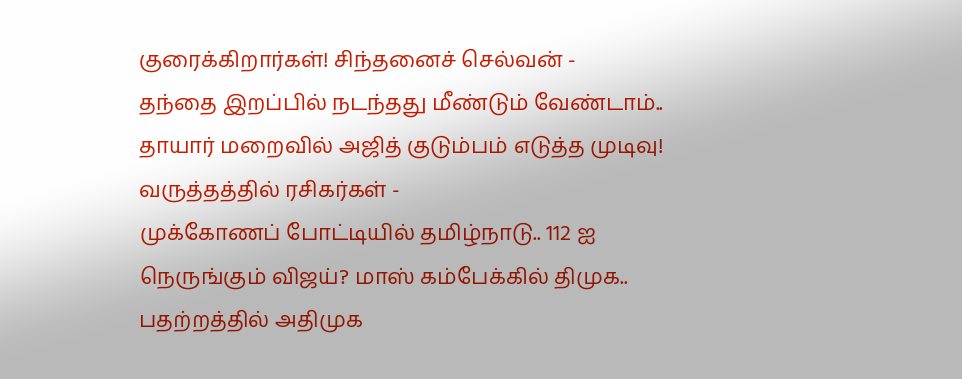குரைக்கிறார்கள்! சிந்தனைச் செல்வன் -
தந்தை இறப்பில் நடந்தது மீண்டும் வேண்டாம்.. தாயார் மறைவில் அஜித் குடும்பம் எடுத்த முடிவு! வருத்தத்தில் ரசிகர்கள் -
முக்கோணப் போட்டியில் தமிழ்நாடு.. 112 ஐ நெருங்கும் விஜய்? மாஸ் கம்பேக்கில் திமுக.. பதற்றத்தில் அதிமுக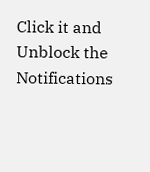Click it and Unblock the Notifications